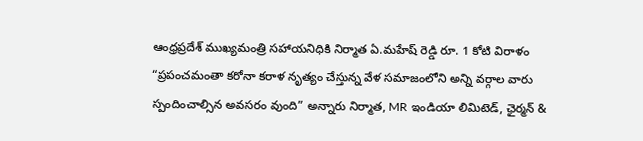ఆంధ్రప్రదేశ్ ముఖ్యమంత్రి సహాయనిధికి నిర్మాత ఏ.మహేష్ రెడ్డి రూ. 1 కోటి విరాళం
“ప్రపంచమంతా కరోనా కరాళ నృత్యం చేస్తున్న వేళ సమాజంలోని అన్ని వర్గాల వారు స్పందించాల్సిన అవసరం వుంది” అన్నారు నిర్మాత, MR ఇండియా లిమిటెడ్, ఛైర్మన్ &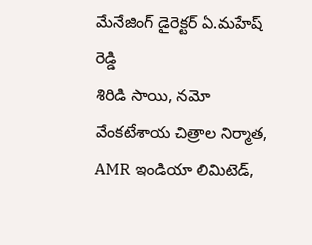మేనేజింగ్ డైరెక్టర్ ఏ.మహేష్ రెడ్డి
శిరిడి సాయి, నమో వేంకటేశాయ చిత్రాల నిర్మాత, AMR ఇండియా లిమిటెడ్,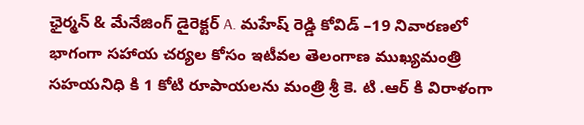ఛైర్మన్ & మేనేజింగ్ డైరెక్టర్ A. మహేష్ రెడ్డి కోవిడ్ –19 నివారణలో భాగంగా సహాయ చర్యల కోసం ఇటీవల తెలంగాణ ముఖ్యమంత్రి సహయనిధి కి 1 కోటి రూపాయలను మంత్రి శ్రీ కె. టి .ఆర్ కి విరాళంగా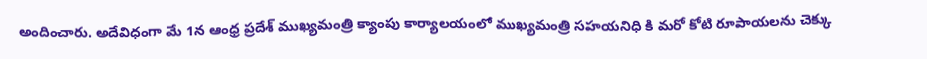అందించారు. అదేవిధంగా మే 1న ఆంధ్ర ప్రదేశ్ ముఖ్యమంత్రి క్యాంపు కార్యాలయంలో ముఖ్యమంత్రి సహయనిధి కి మరో కోటి రూపాయలను చెక్కు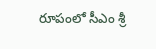రూపంలో సీఎం శ్రీ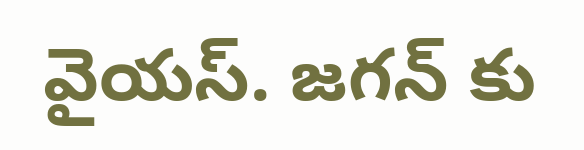వైయస్. జగన్ కు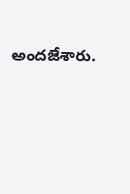అందజేశారు.